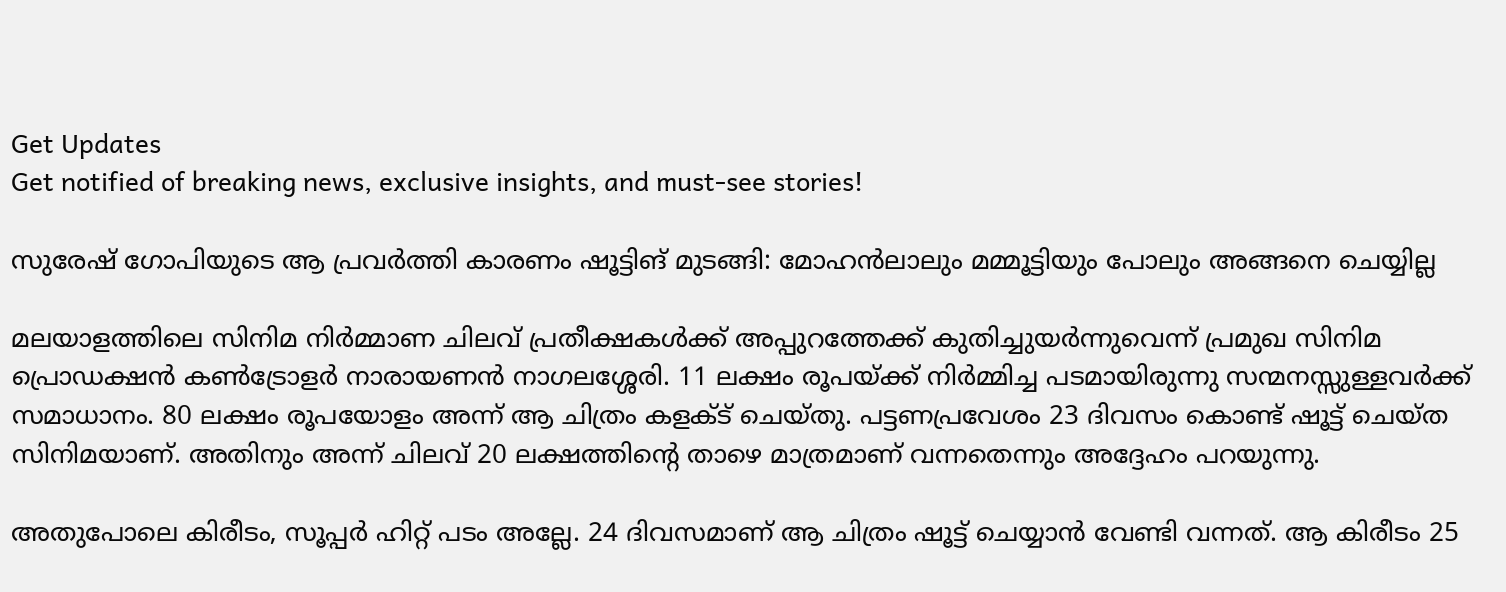Get Updates
Get notified of breaking news, exclusive insights, and must-see stories!

സുരേഷ് ഗോപിയുടെ ആ പ്രവർത്തി കാരണം ഷൂട്ടിങ് മുടങ്ങി: മോഹന്‍ലാലും മമ്മൂട്ടിയും പോലും അങ്ങനെ ചെയ്യില്ല

മലയാളത്തിലെ സിനിമ നിർമ്മാണ ചിലവ് പ്രതീക്ഷകള്‍ക്ക് അപ്പുറത്തേക്ക് കുതിച്ചുയർന്നുവെന്ന് പ്രമുഖ സിനിമ പ്രൊഡക്ഷന്‍ കണ്‍ട്രോളർ നാരായണന്‍ നാഗലശ്ശേരി. 11 ലക്ഷം രൂപയ്ക്ക് നിർമ്മിച്ച പടമായിരുന്നു സന്മനസ്സുള്ളവർക്ക് സമാധാനം. 80 ലക്ഷം രൂപയോളം അന്ന് ആ ചിത്രം കളക്ട് ചെയ്തു. പട്ടണപ്രവേശം 23 ദിവസം കൊണ്ട് ഷൂട്ട് ചെയ്ത സിനിമയാണ്. അതിനും അന്ന് ചിലവ് 20 ലക്ഷത്തിന്റെ താഴെ മാത്രമാണ് വന്നതെന്നും അദ്ദേഹം പറയുന്നു.

അതുപോലെ കിരീടം, സൂപ്പർ ഹിറ്റ് പടം അല്ലേ. 24 ദിവസമാണ് ആ ചിത്രം ഷൂട്ട് ചെയ്യാന്‍ വേണ്ടി വന്നത്. ആ കിരീടം 25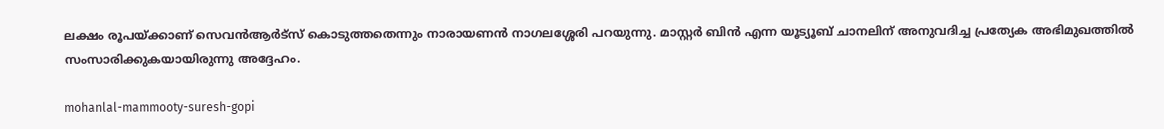ലക്ഷം രൂപയ്ക്കാണ് സെവന്‍ആർട്സ് കൊടുത്തതെന്നും നാരായണന്‍ നാഗലശ്ശേരി പറയുന്നു. മാസ്റ്റർ ബിന്‍ എന്ന യൂട്യൂബ് ചാനലിന് അനുവദിച്ച പ്രത്യേക അഭിമുഖത്തില്‍ സംസാരിക്കുകയായിരുന്നു അദ്ദേഹം.

mohanlal-mammooty-suresh-gopi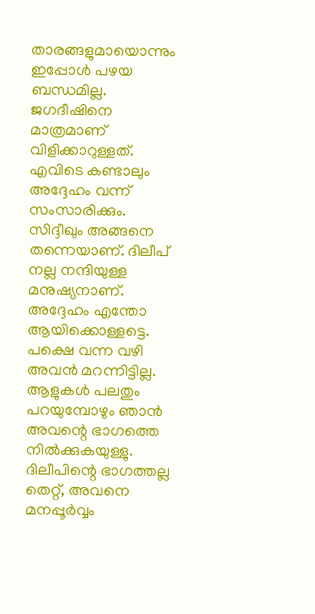താരങ്ങളുമായൊന്നും ഇപ്പോള്‍ പഴയ ബന്ധമില്ല. ജഗദീഷിനെ മാത്രമാണ് വിളിക്കാറുള്ളത്. എവിടെ കണ്ടാലും അദ്ദേഹം വന്ന് സംസാരിക്കും. സിദ്ദീഖും അങ്ങനെ തന്നെയാണ്. ദിലീപ് നല്ല നന്ദിയുള്ള മനുഷ്യനാണ്. അദ്ദേഹം എന്തോ ആയിക്കൊള്ളട്ടെ. പക്ഷെ വന്ന വഴി അവന്‍ മറന്നിട്ടില്ല. ആളുകള്‍ പലതും പറയുമ്പോഴും ഞാന്‍ അവന്റെ ഭാഗത്തെ നില്‍ക്കുകയുള്ളു. ദിലീപിന്റെ ഭാഗത്തല്ല തെറ്റ്, അവനെ മനപ്പൂർവ്വം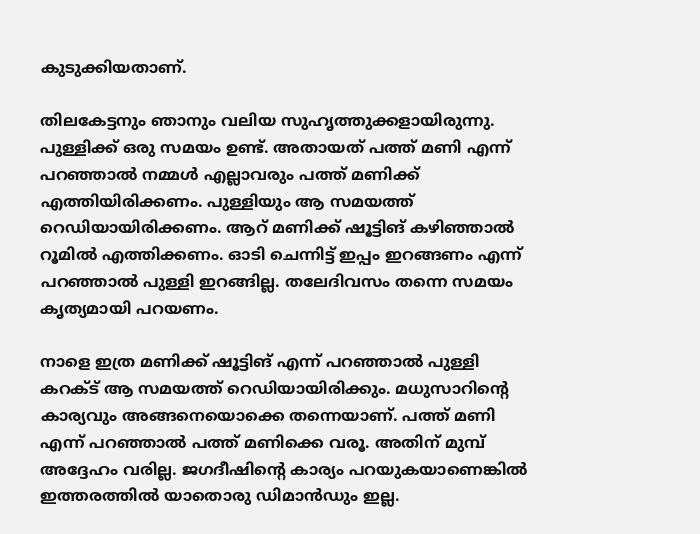കുടുക്കിയതാണ്.

തിലകേട്ടനും ഞാനും വലിയ സുഹൃത്തുക്കളായിരുന്നു. പുള്ളിക്ക് ഒരു സമയം ഉണ്ട്. അതായത് പത്ത് മണി എന്ന് പറഞ്ഞാല്‍ നമ്മള്‍ എല്ലാവരും പത്ത് മണിക്ക് എത്തിയിരിക്കണം. പുള്ളിയും ആ സമയത്ത് റെഡിയായിരിക്കണം. ആറ് മണിക്ക് ഷൂട്ടിങ് കഴിഞ്ഞാല്‍ റൂമില്‍ എത്തിക്കണം. ഓടി ചെന്നിട്ട് ഇപ്പം ഇറങ്ങണം എന്ന് പറഞ്ഞാല്‍ പുള്ളി ഇറങ്ങില്ല. തലേദിവസം തന്നെ സമയം കൃത്യമായി പറയണം.

നാളെ ഇത്ര മണിക്ക് ഷൂട്ടിങ് എന്ന് പറഞ്ഞാല്‍ പുള്ളി കറക്ട് ആ സമയത്ത് റെഡിയായിരിക്കും. മധുസാറിന്റെ കാര്യവും അങ്ങനെയൊക്കെ തന്നെയാണ്. പത്ത് മണി എന്ന് പറഞ്ഞാല്‍ പത്ത് മണിക്കെ വരൂ. അതിന് മുമ്പ് അദ്ദേഹം വരില്ല. ജഗദീഷിന്റെ കാര്യം പറയുകയാണെങ്കില്‍ ഇത്തരത്തില്‍ യാതൊരു ഡിമാന്‍ഡും ഇല്ല.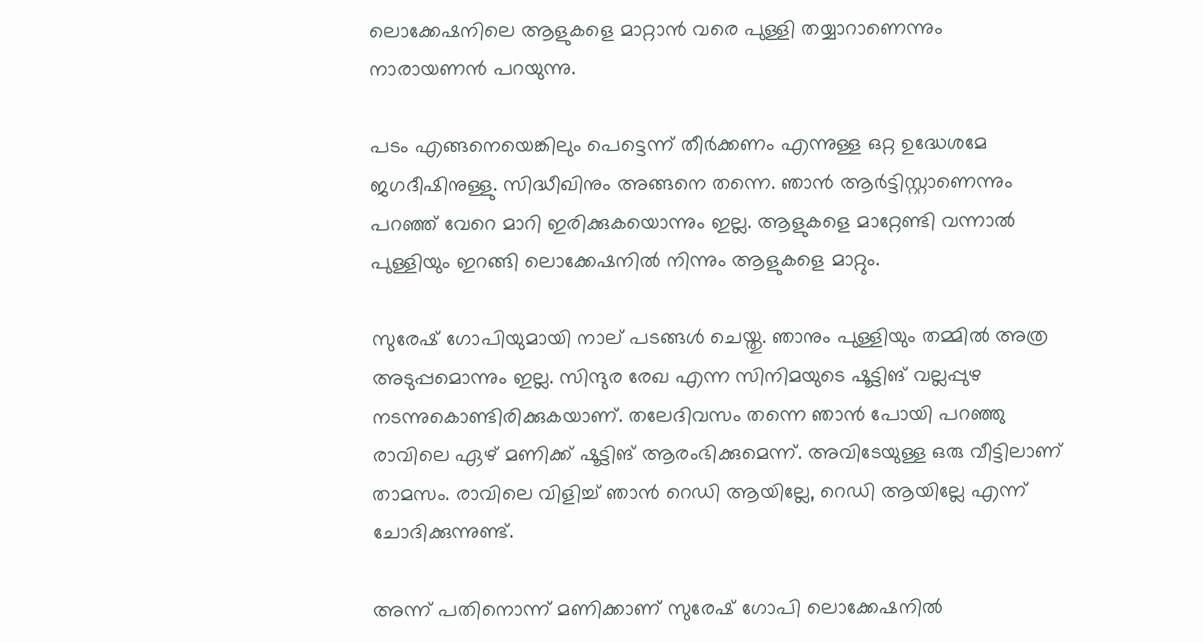ലൊക്കേഷനിലെ ആളുകളെ മാറ്റാന്‍ വരെ പുള്ളി തയ്യാറാണെന്നും നാരായണന്‍ പറയുന്നു.

പടം എങ്ങനെയെങ്കിലും പെട്ടെന്ന് തീർക്കണം എന്നുള്ള ഒറ്റ ഉദ്ധേശമേ ജഗദീഷിനുള്ളു. സിദ്ധീഖിനും അങ്ങനെ തന്നെ. ഞാന്‍ ആർട്ടിസ്റ്റാണെന്നും പറഞ്ഞ് വേറെ മാറി ഇരിക്കുകയൊന്നും ഇല്ല. ആളുകളെ മാറ്റേണ്ടി വന്നാല്‍ പുള്ളിയും ഇറങ്ങി ലൊക്കേഷനില്‍ നിന്നും ആളുകളെ മാറ്റും.

സുരേഷ് ഗോപിയുമായി നാല് പടങ്ങള്‍ ചെയ്തു. ഞാനും പുള്ളിയും തമ്മില്‍ അത്ര അടുപ്പമൊന്നും ഇല്ല. സിന്ദുര രേഖ എന്ന സിനിമയുടെ ഷൂട്ടിങ് വല്ലപ്പുഴ നടന്നുകൊണ്ടിരിക്കുകയാണ്. തലേദിവസം തന്നെ ഞാന്‍ പോയി പറഞ്ഞു രാവിലെ ഏഴ് മണിക്ക് ഷൂട്ടിങ് ആരംഭിക്കുമെന്ന്. അവിടേയുള്ള ഒരു വീട്ടിലാണ് താമസം. രാവിലെ വിളിച്ച് ഞാന്‍ റെഡി ആയില്ലേ, റെഡി ആയില്ലേ എന്ന് ചോദിക്കുന്നുണ്ട്.

അന്ന് പതിനൊന്ന് മണിക്കാണ് സുരേഷ് ഗോപി ലൊക്കേഷനില്‍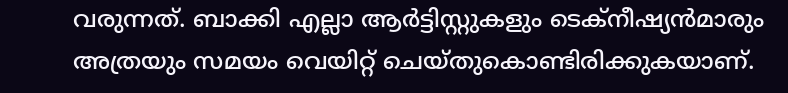വരുന്നത്. ബാക്കി എല്ലാ ആർട്ടിസ്റ്റുകളും ടെക്നീഷ്യന്‍മാരും അത്രയും സമയം വെയിറ്റ് ചെയ്തുകൊണ്ടിരിക്കുകയാണ്.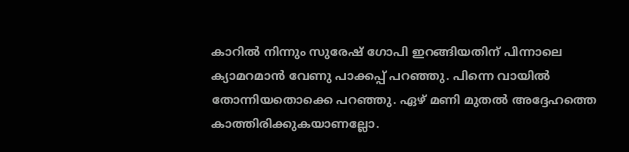കാറില്‍ നിന്നും സുരേഷ് ഗോപി ഇറങ്ങിയതിന് പിന്നാലെ ക്യാമറമാന്‍ വേണു പാക്കപ്പ് പറഞ്ഞു. പിന്നെ വായില്‍ തോന്നിയതൊക്കെ പറഞ്ഞു. ഏഴ് മണി മുതല്‍ അദ്ദേഹത്തെ കാത്തിരിക്കുകയാണല്ലോ.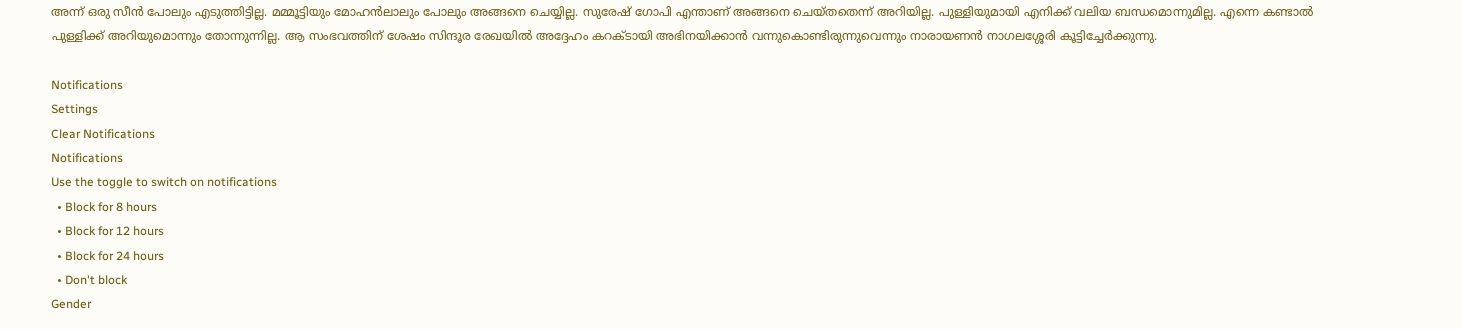അന്ന് ഒരു സീന്‍ പോലും എടുത്തിട്ടില്ല. മമ്മൂട്ടിയും മോഹന്‍ലാലും പോലും അങ്ങനെ ചെയ്യില്ല. സുരേഷ് ഗോപി എന്താണ് അങ്ങനെ ചെയ്തതെന്ന് അറിയില്ല. പുള്ളിയുമായി എനിക്ക് വലിയ ബന്ധമൊന്നുമില്ല. എന്നെ കണ്ടാല്‍ പുള്ളിക്ക് അറിയുമൊന്നും തോന്നുന്നില്ല. ആ സംഭവത്തിന് ശേഷം സിന്ദൂര രേഖയില്‍ അദ്ദേഹം കറക്ടായി അഭിനയിക്കാന്‍ വന്നുകൊണ്ടിരുന്നുവെന്നും നാരായണന്‍ നാഗലശ്ശേരി കൂട്ടിച്ചേർക്കുന്നു.

Notifications
Settings
Clear Notifications
Notifications
Use the toggle to switch on notifications
  • Block for 8 hours
  • Block for 12 hours
  • Block for 24 hours
  • Don't block
Gender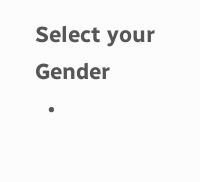Select your Gender
  •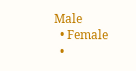Male
  • Female
  •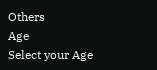Others
Age
Select your Age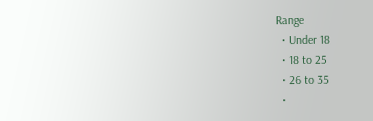Range
  • Under 18
  • 18 to 25
  • 26 to 35
  •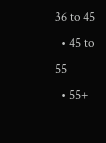36 to 45
  • 45 to 55
  • 55+